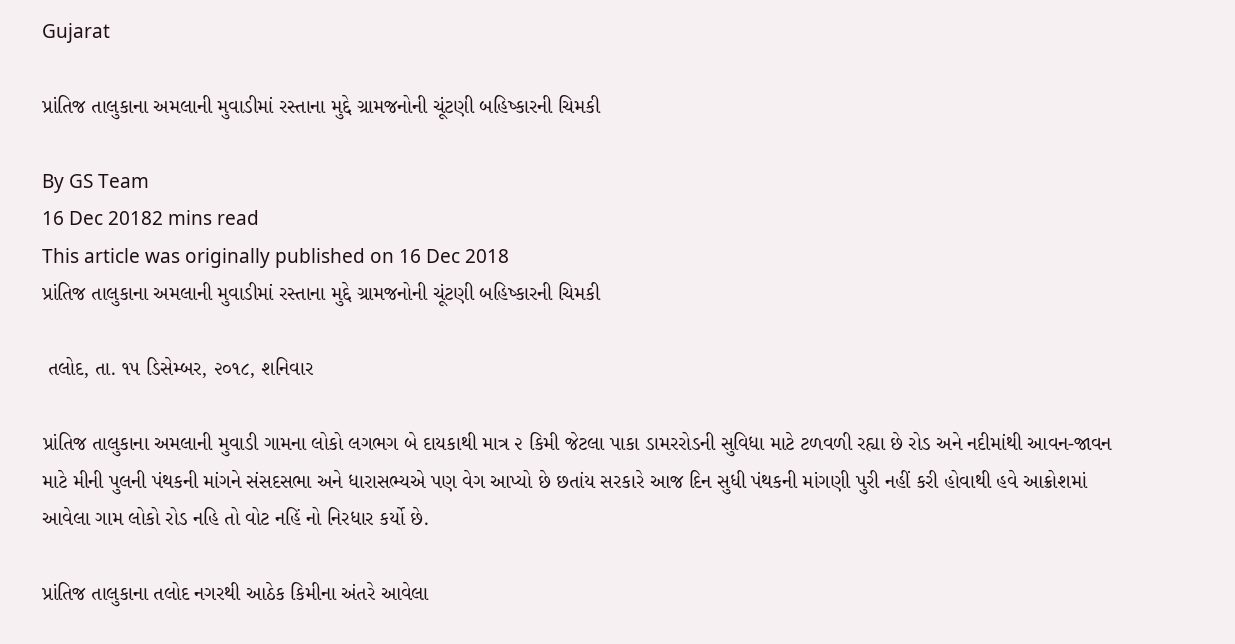Gujarat

પ્રાંતિજ તાલુકાના અમલાની મુવાડીમાં રસ્તાના મુદ્દે ગ્રામજનોની ચૂંટણી બહિષ્કારની ચિમકી

By GS Team
16 Dec 20182 mins read
This article was originally published on 16 Dec 2018
પ્રાંતિજ તાલુકાના અમલાની મુવાડીમાં રસ્તાના મુદ્દે ગ્રામજનોની ચૂંટણી બહિષ્કારની ચિમકી

 તલોદ, તા. ૧૫ ડિસેમ્બર, ૨૦૧૮, શનિવાર

પ્રાંતિજ તાલુકાના અમલાની મુવાડી ગામના લોકો લગભગ બે દાયકાથી માત્ર ૨ કિમી જેટલા પાકા ડામરરોડની સુવિધા માટે ટળવળી રહ્યા છે રોડ અને નદીમાંથી આવન-જાવન માટે મીની પુલની પંથકની માંગને સંસદસભા અને ધારાસભ્યએ પણ વેગ આપ્યો છે છતાંય સરકારે આજ દિન સુધી પંથકની માંગણી પુરી નહીં કરી હોવાથી હવે આક્રોશમાં આવેલા ગામ લોકો રોડ નહિ તો વોટ નહિં નો નિરધાર કર્યો છે.

પ્રાંતિજ તાલુકાના તલોદ નગરથી આઠેક કિમીના અંતરે આવેલા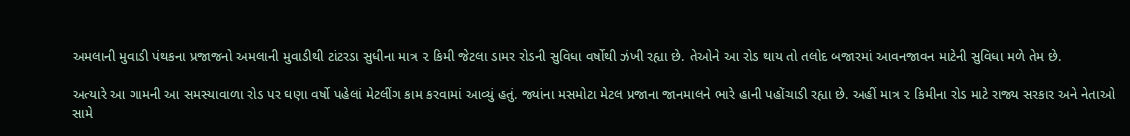અમલાની મુવાડી પંથકના પ્રજાજનો અમલાની મુવાડીથી ટાંટરડા સુધીના માત્ર ૨ કિમી જેટલા ડામર રોડની સુવિધા વર્ષોથી ઝંખી રહ્યા છે. તેઓને આ રોડ થાય તો તલોદ બજારમાં આવનજાવન માટેની સુવિધા મળે તેમ છે.

અત્યારે આ ગામની આ સમસ્યાવાળા રોડ પર ઘણા વર્ષો પહેલાં મેટલીંગ કામ કરવામાં આવ્યું હતું. જ્યાંના મસમોટા મેટલ પ્રજાના જાનમાલને ભારે હાની પહોંચાડી રહ્યા છે. અહીં માત્ર ૨ કિમીના રોડ માટે રાજ્ય સરકાર અને નેતાઓ સામે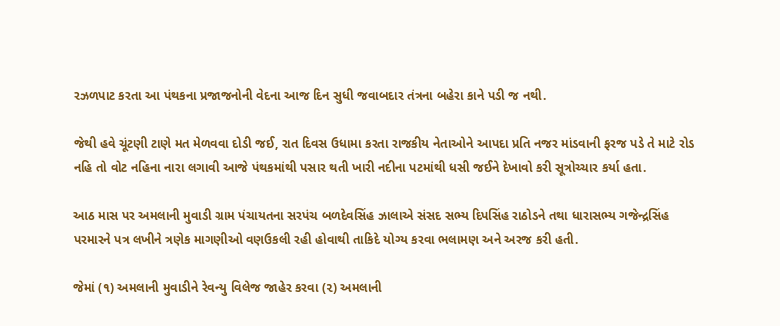રઝળપાટ કરતા આ પંથકના પ્રજાજનોની વેદના આજ દિન સુધી જવાબદાર તંત્રના બહેરા કાને પડી જ નથી.

જેથી હવે ચૂંટણી ટાણે મત મેળવવા દોડી જઈ, રાત દિવસ ઉધામા કરતા રાજકીય નેતાઓને આપદા પ્રતિ નજર માંડવાની ફરજ પડે તે માટે રોડ નહિ તો વોટ નહિના નારા લગાવી આજે પંથકમાંથી પસાર થતી ખારી નદીના પટમાંથી ધસી જઈને દેખાવો કરી સૂત્રોચ્ચાર કર્યા હતા.

આઠ માસ પર અમલાની મુવાડી ગ્રામ પંચાયતના સરપંચ બળદેવસિંહ ઝાલાએ સંસદ સભ્ય દિપસિંહ રાઠોડને તથા ધારાસભ્ય ગજેન્દ્રસિંહ પરમારને પત્ર લખીને ત્રણેક માગણીઓ વણઉકલી રહી હોવાથી તાકિદે યોગ્ય કરવા ભલામણ અને અરજ કરી હતી.

જેમાં (૧) અમલાની મુવાડીને રેવન્યુ વિલેજ જાહેર કરવા (૨) અમલાની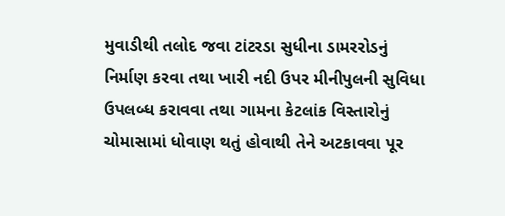મુવાડીથી તલોદ જવા ટાંટરડા સુધીના ડામરરોડનું નિર્માણ કરવા તથા ખારી નદી ઉપર મીનીપુલની સુવિધા ઉપલબ્ધ કરાવવા તથા ગામના કેટલાંક વિસ્તારોનું ચોમાસામાં ધોવાણ થતું હોવાથી તેને અટકાવવા પૂર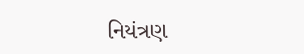નિયંત્રણ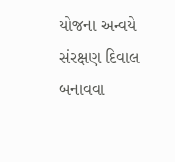યોજના અન્વયે સંરક્ષણ દિવાલ બનાવવા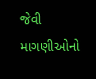જેવી માગણીઓનો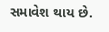સમાવેશ થાય છે.